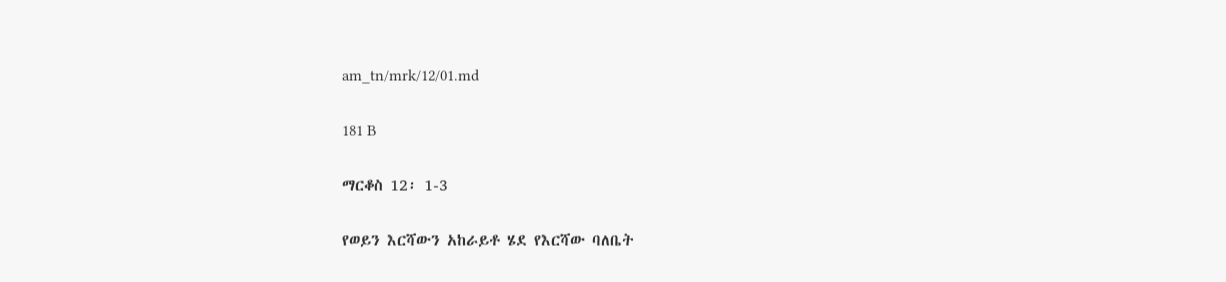am_tn/mrk/12/01.md

181 B

ማርቆስ 12፡ 1-3

የወይን እርሻውን አከራይቶ ሄደ የእርሻው ባለቤት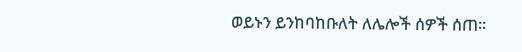ወይኑን ይንከባከቡለት ለሌሎች ሰዎች ሰጠ፡፡